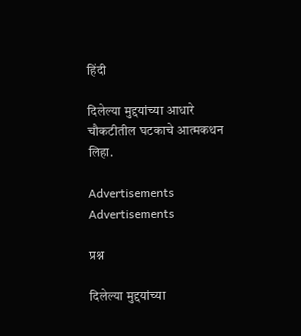हिंदी

दिलेल्या मुद्दयांच्या आधारे चौकटीतील घटकाचे आत्मकथन लिहा.

Advertisements
Advertisements

प्रश्न

दिलेल्या मुद्दयांच्या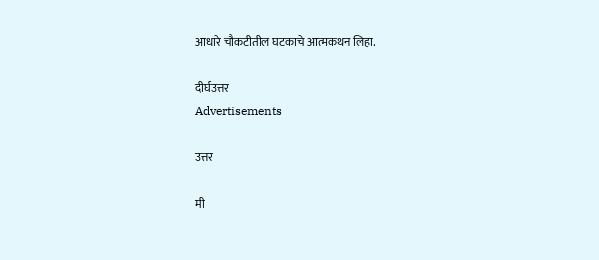आधारे चौकटीतील घटकाचे आत्मकथन लिहा.

दीर्घउत्तर
Advertisements

उत्तर

मी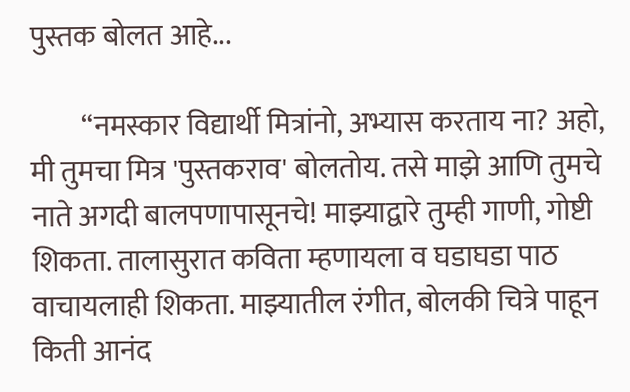पुस्तक बोलत आहे...

         “नमस्कार विद्यार्थी मित्रांनो, अभ्यास करताय ना? अहो, मी तुमचा मित्र 'पुस्तकराव' बोलतोय. तसे माझे आणि तुमचे नाते अगदी बालपणापासूनचे! माझ्याद्वारे तुम्ही गाणी, गोष्टी शिकता. तालासुरात कविता म्हणायला व घडाघडा पाठ वाचायलाही शिकता. माझ्यातील रंगीत, बोलकी चित्रे पाहून किती आनंद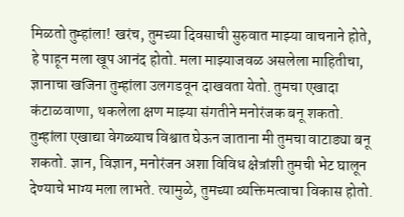मिळतो तुम्हांला! खरंच, तुमच्या दिवसाची सुरुवात माझ्या वाचनाने होते, हे पाहून मला खूप आनंद होतो. मला माझ्याजवळ असलेला माहितीचा, ज्ञानाचा खजिना तुम्हांला उलगडवून दाखवता येतो. तुमचा एखादा कंटाळवाणा, थकलेला क्षण माझ्या संगतीने मनोरंजक बनू शकतो. तुम्हांला एखाद्या वेगळ्याच विश्वात घेऊन जाताना मी तुमचा वाटाड्या बनू शकतो. ज्ञान, विज्ञान, मनोरंजन अशा विविध क्षेत्रांशी तुमची भेट घालून देण्याचे भाग्य मला लाभते. त्यामुळे, तुमच्या व्यक्तिमत्वाचा विकास होतो.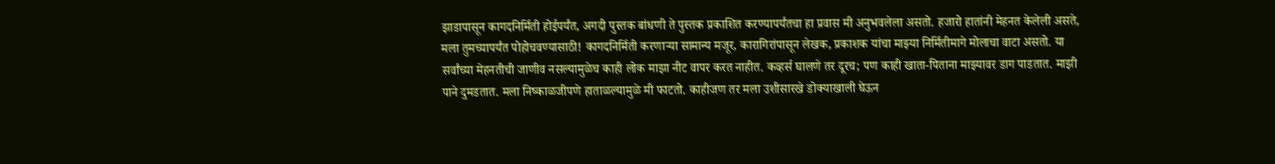झाडापासून कागदनिर्मिती होईपर्यंत, अगदी पुस्तक बांधणी ते पुस्तक प्रकाशित करण्यापर्यंतचा हा प्रवास मी अनुभवलेला असतो. हजारो हातांनी मेहनत केलेली असते, मला तुमच्यापर्यंत पोहोचवण्यासाठी! कागदनिर्मिती करणाऱ्या सामान्य मजूर, कारागिरांपासून लेखक, प्रकाशक यांचा माझ्या निर्मितीमागे मोलाचा वाटा असतो. या सर्वांच्या मेहनतीची जाणीव नसल्यामुळेच काही लोक माझा नीट वापर करत नाहीत. कव्हर्स घालणे तर दूरच; पण काही खाता-पिताना माझ्यावर डाग पाडतात. माझी पाने दुमडतात. मला निष्काळजीपणे हाताळल्यामुळे मी फाटतो. काहीजण तर मला उशीसारखे डोक्याखाली घेऊन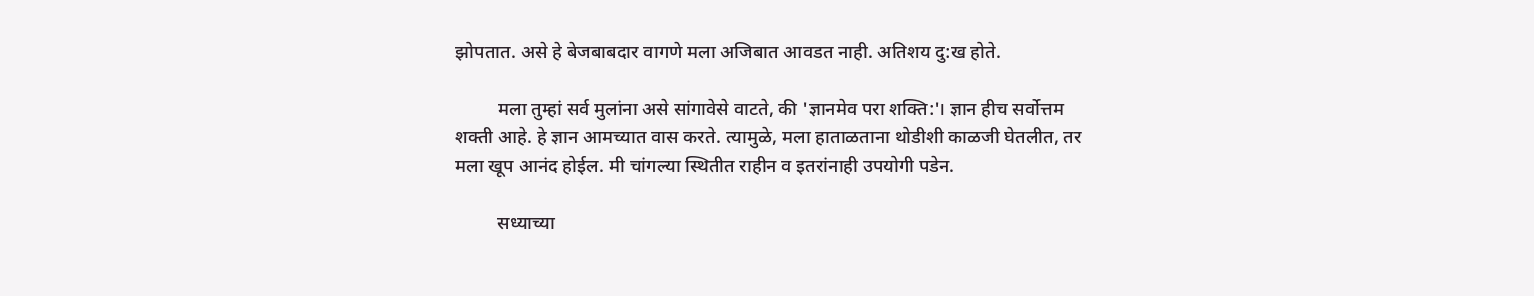झोपतात. असे हे बेजबाबदार वागणे मला अजिबात आवडत नाही. अतिशय दु:ख होते.

         मला तुम्हां सर्व मुलांना असे सांगावेसे वाटते, की 'ज्ञानमेव परा शक्ति:'। ज्ञान हीच सर्वोत्तम शक्ती आहे. हे ज्ञान आमच्यात वास करते. त्यामुळे, मला हाताळताना थोडीशी काळजी घेतलीत, तर मला खूप आनंद होईल. मी चांगल्या स्थितीत राहीन व इतरांनाही उपयोगी पडेन.

         सध्याच्या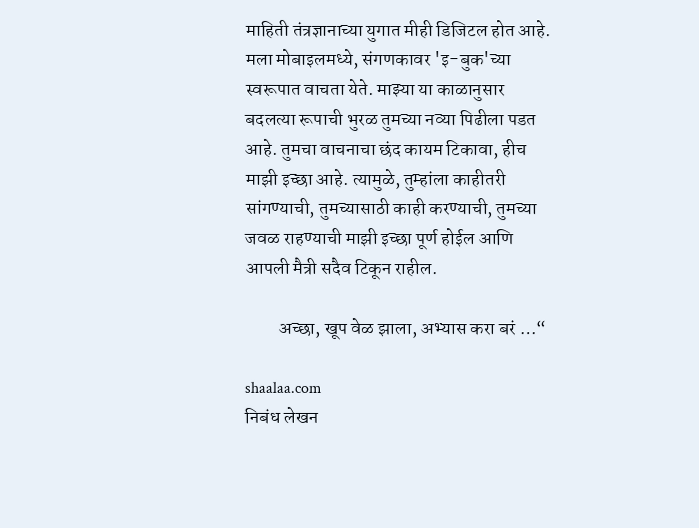माहिती तंत्रज्ञानाच्या युगात मीही डिजिटल होत आहे. मला मोबाइलमध्ये, संगणकावर 'इ-बुक'च्या स्वरूपात वाचता येते. माझ्या या काळानुसार बदलत्या रूपाची भुरळ तुमच्या नव्या पिढीला पडत आहे. तुमचा वाचनाचा छंद कायम टिकावा, हीच माझी इच्छा आहे. त्यामुळे, तुम्हांला काहीतरी सांगण्याची, तुमच्यासाठी काही करण्याची, तुमच्या जवळ राहण्याची माझी इच्छा पूर्ण होईल आणि आपली मैत्री सदैव टिकून राहील.

         अच्छा, खूप वेळ झाला, अभ्यास करा बरं …“

shaalaa.com
निबंध लेखन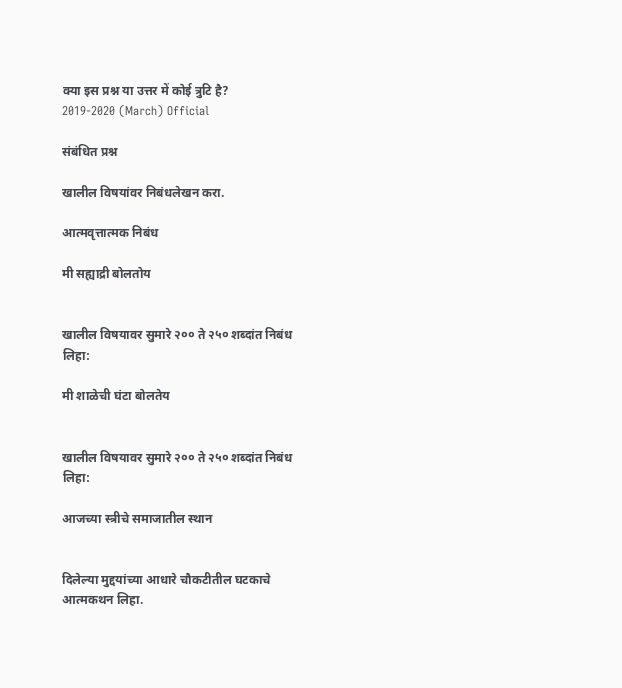क्या इस प्रश्न या उत्तर में कोई त्रुटि है?
2019-2020 (March) Official

संबंधित प्रश्न

खालील विषयांवर निबंधलेखन करा.

आत्मवृत्तात्मक निबंध

मी सह्याद्री बोलतोय


खालील विषयावर सुमारे २०० ते २५० शब्दांत निबंध लिहा:

मी शाळेची घंटा बोलतेय


खालील विषयावर सुमारे २०० ते २५० शब्दांत निबंध लिहा:

आजच्या स्त्रीचे समाजातील स्थान


दिलेल्या मुद्दयांच्या आधारे चौकटीतील घटकाचे आत्मकथन लिहा.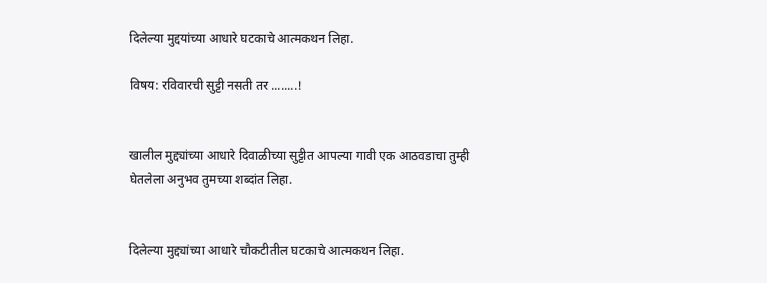दिलेल्या मुद्दयांच्या आधारे घटकाचे आत्मकथन लिहा.

विषय: रविवारची सुट्टी नसती तर ........!


खालील मुद्द्यांच्या आधारे दिवाळीच्या सुट्टीत आपल्या गावी एक आठवडाचा तुम्ही घेतलेला अनुभव तुमच्या शब्दांत लिहा.


दिलेल्या मुद्द्यांच्या आधारे चौकटीतील घटकाचे आत्मकथन लिहा.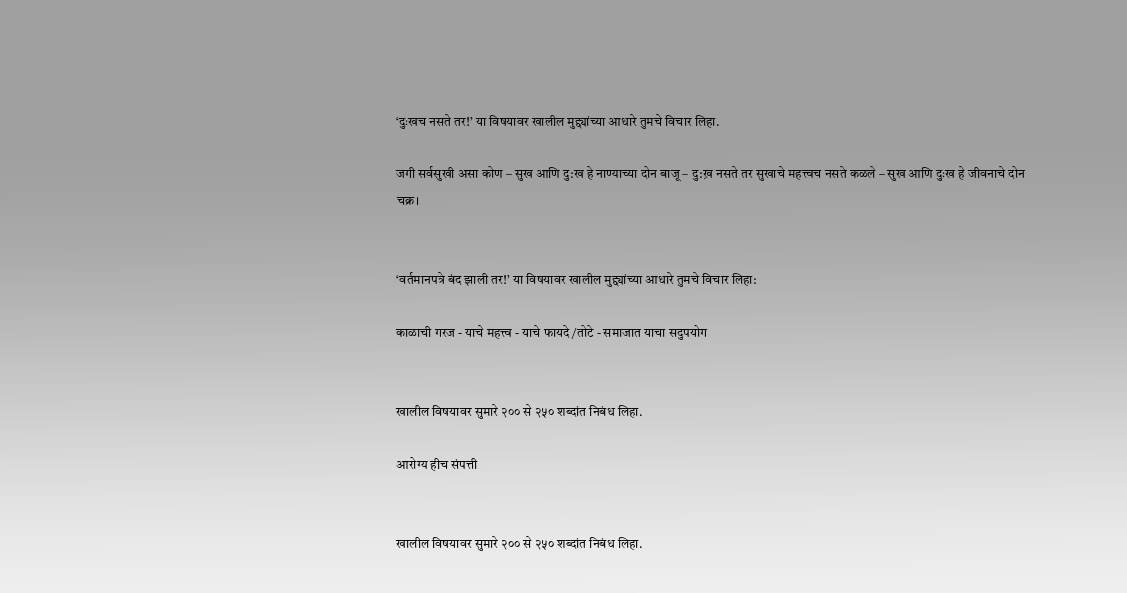‘दुःखच नसते तर!’ या विषयावर खालील मुद्द्यांच्या आधारे तुमचे विचार लिहा.

जगी सर्वसुखी असा कोण – सुख आणि दु:ख हे नाण्याच्या दोन बाजू – दु:ख़ नसते तर सुखाचे महत्त्वच नसते कळले – सुख आणि दुःख हे जीवनाचे दोन चक्र।


‘वर्तमानपत्रे बंद झाली तर!’ या विषयावर खालील मुद्द्यांच्या आधारे तुमचे विचार लिहा:

काळाची गरज - याचे महत्त्व - याचे फायदे/तोटे - समाजात याचा सदुपयोग


खालील विषयावर सुमारे २०० से २५० शब्दांत निबंध लिहा.

आरोग्य हीच संपत्ती


खालील विषयावर सुमारे २०० से २५० शब्दांत निबंध लिहा.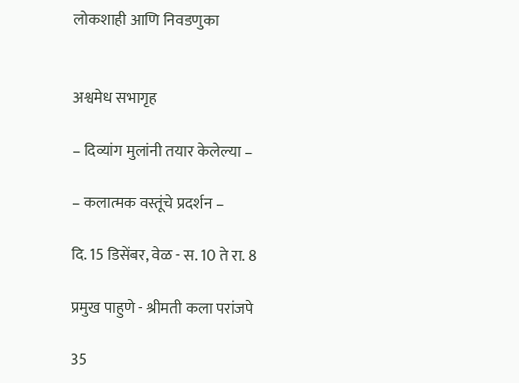लोकशाही आणि निवडणुका


अश्वमेध सभागृह

– दिव्यांग मुलांनी तयार केलेल्या –

– कलात्मक वस्तूंचे प्रदर्शन –

दि. 15 डिसेंबर, वेळ - स. 10 ते रा. 8

प्रमुख पाहुणे - श्रीमती कला परांजपे

35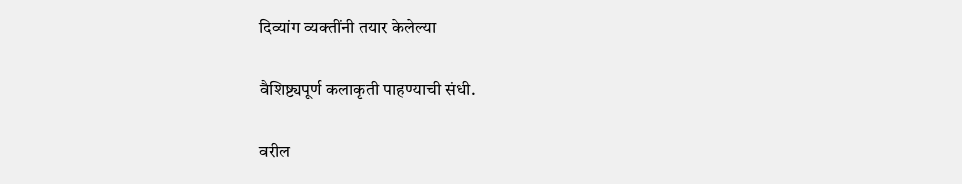दिव्यांग व्यक्तींनी तयार केलेल्या

वैशिष्ट्यपूर्ण कलाकृती पाहण्याची संधी.

वरील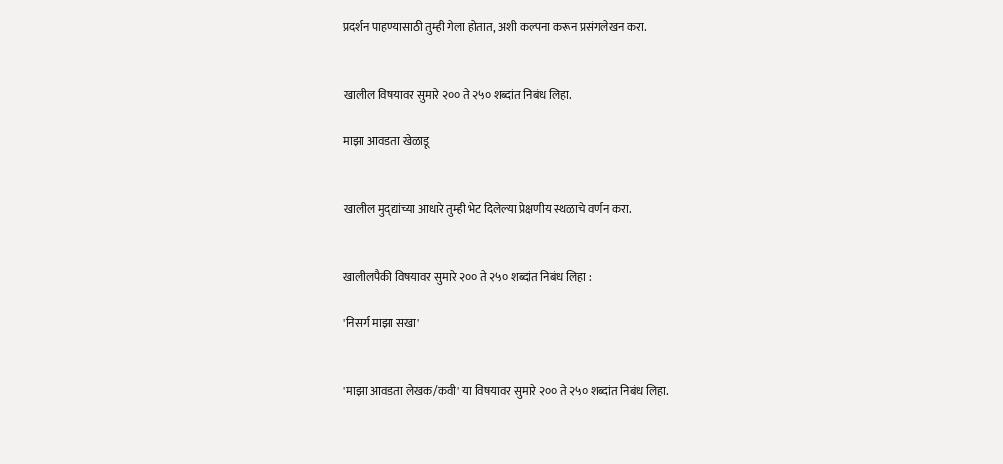प्रदर्शन पाहण्यासाठी तुम्ही गेला होतात, अशी कल्पना करून प्रसंगलेखन करा.


खालील विषयावर सुमारे २०० ते २५० शब्दांत निबंध लिहा.

माझा आवडता खेळाडू


खालील मुद्‌द्यांच्या आधारे तुम्ही भेट दिलेल्या प्रेक्षणीय स्थळाचे वर्णन करा.


खालीलपैकी विषयावर सुमारे २०० ते २५० शब्दांत निबंध लिहा :

'निसर्ग माझा सखा'


'माझा आवडता लेखक/कवी' या विषयावर सुमारे २०० ते २५० शब्दांत निबंध लिहा.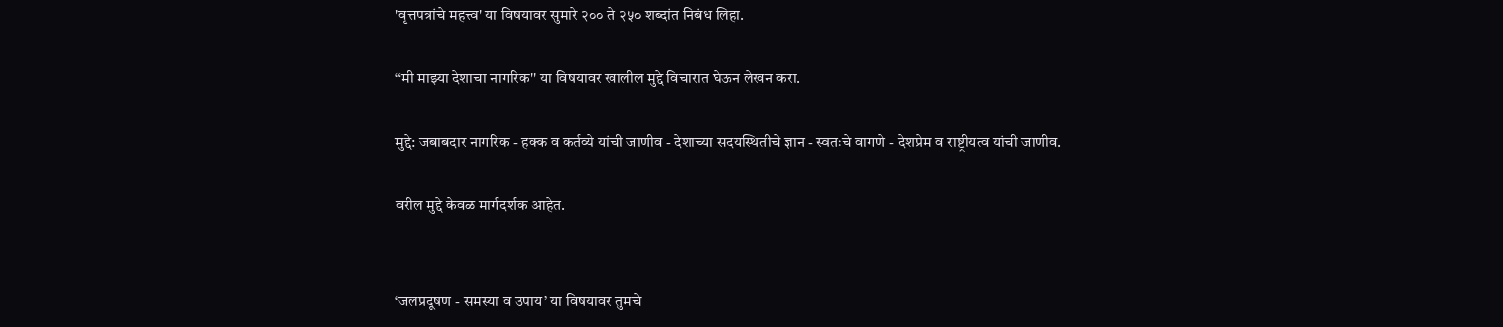'वृत्तपत्रांचे महत्त्व' या विषयावर सुमारे २०० ते २५० शब्दांत निबंध लिहा.

“मी माझ्या देशाचा नागरिक'' या विषयावर खालील मुद्दे विचारात घेऊन लेखन करा.

मुद्दे: जबाबदार नागरिक - हक्क व कर्तव्ये यांची जाणीव - देशाच्या सदयस्थितीचे ज्ञान - स्वतःचे वागणे - देशप्रेम व राष्ट्रीयत्व यांची जाणीव.

वरील मुद्दे केवळ मार्गदर्शक आहेत.


‘जलप्रदूषण - समस्या व उपाय’ या विषयावर तुमचे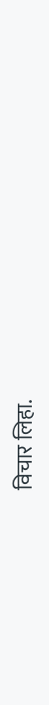विचार लिहा.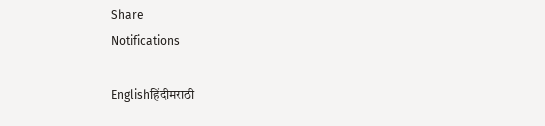Share
Notifications

Englishहिंदीमराठी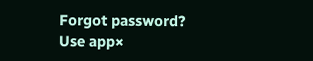Forgot password?
Use app×